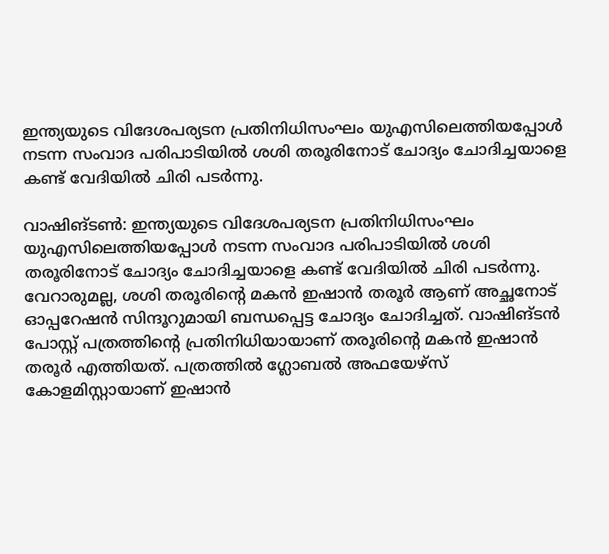ഇന്ത്യയുടെ വിദേശപര്യടന പ്രതിനിധിസംഘം യുഎസിലെത്തിയപ്പോൾ നടന്ന സംവാദ പരിപാടിയിൽ ശശി തരൂരിനോട് ചോദ്യം ചോദിച്ചയാളെ കണ്ട് വേദിയിൽ ചിരി പട‍ർന്നു.

വാഷിങ്ടണ്‍: ഇന്ത്യയുടെ വിദേശപര്യടന പ്രതിനിധിസംഘം യുഎസിലെത്തിയപ്പോൾ നടന്ന സംവാദ പരിപാടിയിൽ ശശി തരൂരിനോട് ചോദ്യം ചോദിച്ചയാളെ കണ്ട് വേദിയിൽ ചിരി പട‍ർന്നു. വേറാരുമല്ല, ശശി തരൂരിന്റെ മകൻ ഇഷാൻ തരൂർ ആണ് അച്ഛനോട് ഓപ്പറേഷൻ സിന്ദൂറുമായി ബന്ധപ്പെട്ട ചോദ്യം ചോദിച്ചത്. വാഷിങ്ടൻ പോസ്റ്റ് പത്രത്തിന്റെ പ്രതിനിധിയായാണ് തരൂരിന്റെ മകൻ ഇഷാൻ തരൂർ എത്തിയത്. പത്രത്തിൽ ഗ്ലോബൽ അഫയേഴ്സ് കോളമിസ്റ്റായാണ് ഇഷാൻ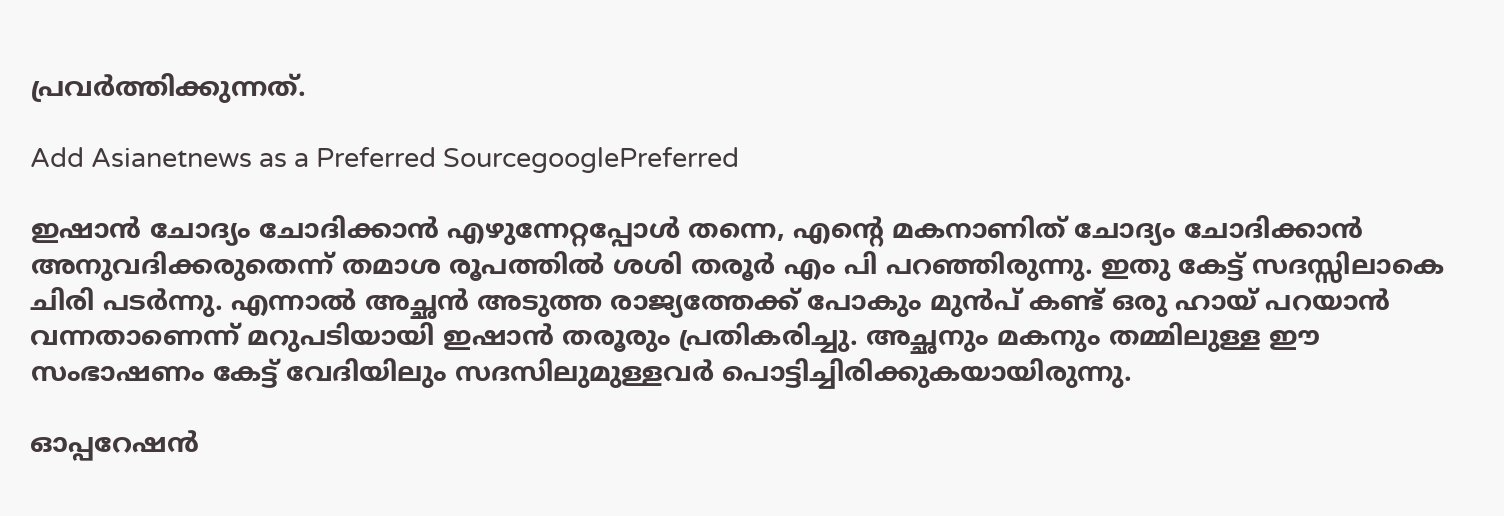പ്രവർത്തിക്കുന്നത്.

Add Asianetnews as a Preferred SourcegooglePreferred

ഇഷാൻ ചോദ്യം ചോദിക്കാൻ എഴുന്നേറ്റപ്പോൾ തന്നെ, എന്റെ മകനാണിത് ചോദ്യം ചോദിക്കാൻ അനുവദിക്കരുതെന്ന് തമാശ രൂപത്തിൽ ശശി തരൂ‍ർ എം പി പറഞ്ഞിരുന്നു. ഇതു കേട്ട് സദസ്സിലാകെ ചിരി പടർന്നു. എന്നാൽ അച്ഛൻ അടുത്ത രാജ്യത്തേക്ക് പോകും മുൻപ് കണ്ട് ഒരു ഹായ് പറയാൻ വന്നതാണെന്ന് മറുപടിയായി ഇഷാൻ തരൂരും പ്രതികരിച്ചു. അച്ഛനും മകനും തമ്മിലുള്ള ഈ സംഭാഷണം കേട്ട് വേദിയിലും സദസിലുമുള്ളവർ പൊട്ടിച്ചിരിക്കുകയായിരുന്നു.

ഓപ്പറേഷൻ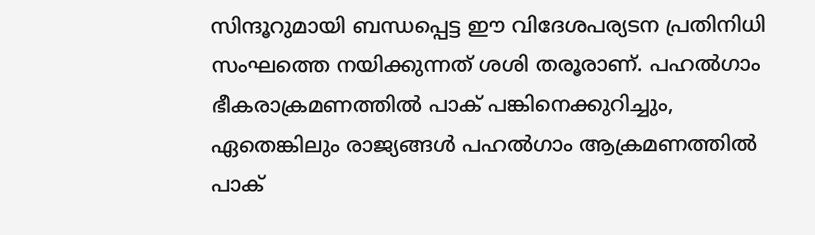സിന്ദൂറുമായി ബന്ധപ്പെട്ട ഈ വിദേശപര്യടന പ്രതിനിധി സംഘത്തെ നയിക്കുന്നത് ശശി തരൂരാണ്. പഹൽഗാം ഭീകരാക്രമണത്തിൽ പാക് പങ്കിനെക്കുറിച്ചും, ഏതെങ്കിലും രാജ്യങ്ങൾ പഹൽഗാം ആക്രമണത്തിൽ പാക്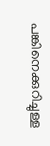പങ്കിനെക്കുറിച്ചുള്ള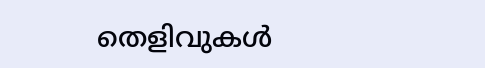തെളിവുകൾ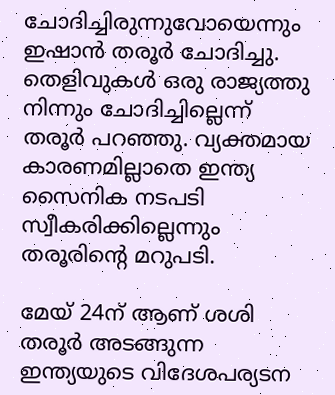ചോദിച്ചിരുന്നുവോയെന്നും ഇഷാൻ തരൂ‍ർ ചോദിച്ചു. തെളിവുകൾ ഒരു രാജ്യത്തു നിന്നും ചോദിച്ചില്ലെന്ന് തരൂർ പറഞ്ഞു. വ്യക്തമായ കാരണമില്ലാതെ ഇന്ത്യ സൈനിക നടപ‌ടി സ്വീകരിക്കില്ലെന്നും തരൂരിന്റെ മറുപടി.

മേയ് 24ന് ആണ് ശശി തരൂർ അടങ്ങുന്ന ഇന്ത്യയുടെ വിദേശപര്യടന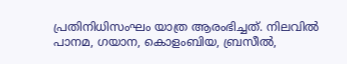പ്രതിനിധിസംഘം യാത്ര ആരംഭിച്ചത്. നിലവിൽ പാനമ, ഗയാന, കൊളംബിയ, ബ്രസീൽ,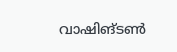വാഷിങ്ടണ്‍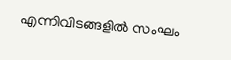എന്നിവിടങ്ങളിൽ സംഘം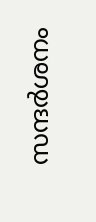സന്ദർശനം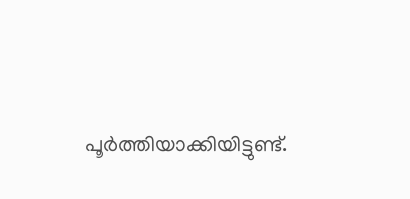പൂർത്തിയാക്കിയിട്ടുണ്ട്.